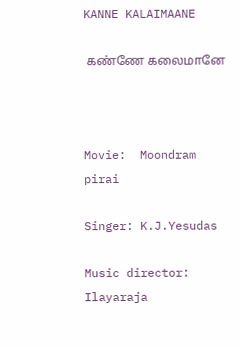KANNE KALAIMAANE

 கண்ணே கலைமானே



Movie:  Moondram pirai

Singer: K.J.Yesudas

Music director: Ilayaraja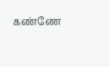கண்ணே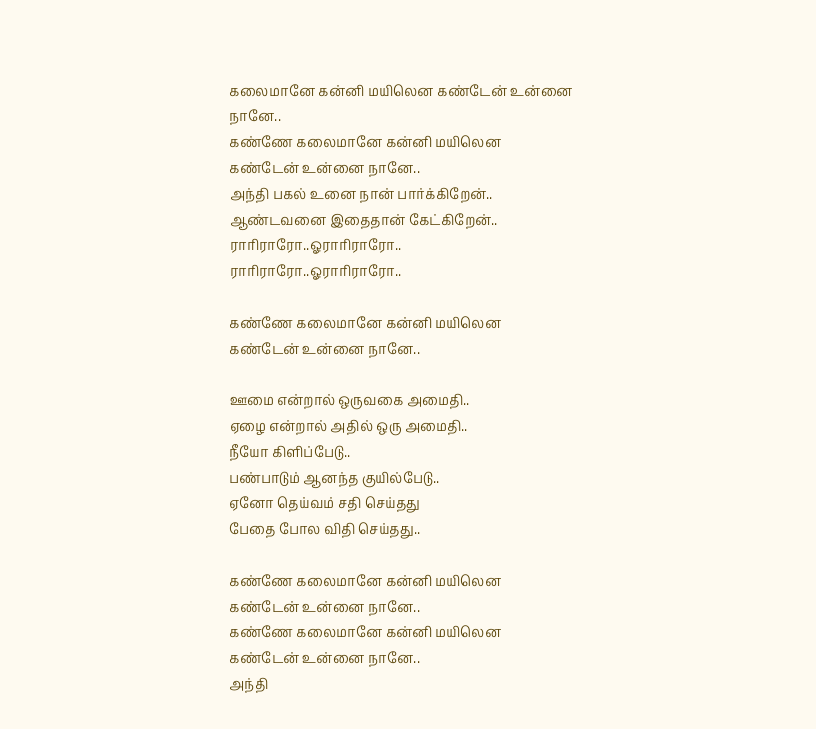கலைமானே கன்னி மயிலென கண்டேன் உன்னை நானே..
கண்ணே கலைமானே கன்னி மயிலென கண்டேன் உன்னை நானே..
அந்தி பகல் உனை நான் பார்க்கிறேன்..
ஆண்டவனை இதைதான் கேட்கிறேன்..
ராரிராரோ..ஓராரிராரோ..
ராரிராரோ..ஓராரிராரோ..

கண்ணே கலைமானே கன்னி மயிலென கண்டேன் உன்னை நானே..

ஊமை என்றால் ஒருவகை அமைதி..
ஏழை என்றால் அதில் ஒரு அமைதி..
நீயோ கிளிப்பேடு..
பண்பாடும் ஆனந்த குயில்பேடு..
ஏனோ தெய்வம் சதி செய்தது
பேதை போல விதி செய்தது..

கண்ணே கலைமானே கன்னி மயிலென கண்டேன் உன்னை நானே..
கண்ணே கலைமானே கன்னி மயிலென கண்டேன் உன்னை நானே..
அந்தி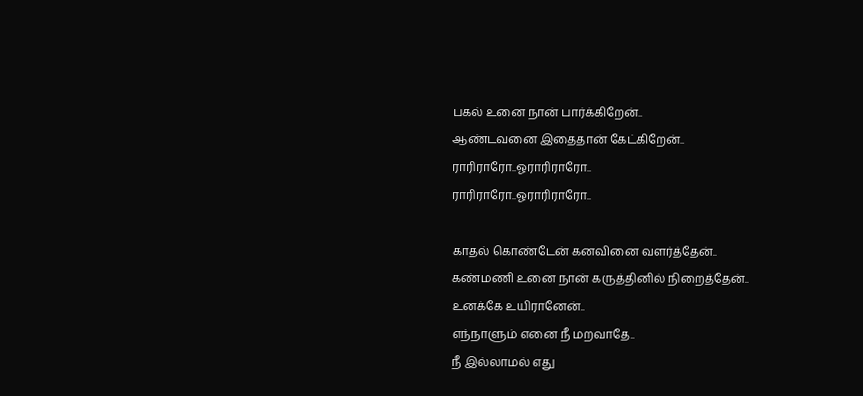பகல் உனை நான் பார்க்கிறேன்..
ஆண்டவனை இதைதான் கேட்கிறேன்..
ராரிராரோ..ஓராரிராரோ..
ராரிராரோ..ஓராரிராரோ..

காதல் கொண்டேன் கனவினை வளர்த்தேன்..
கண்மணி உனை நான் கருத்தினில் நிறைத்தேன்..
உனக்கே உயிரானேன்..
எந்நாளும் எனை நீ மறவாதே..
நீ இல்லாமல் எது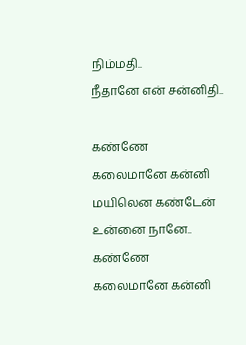நிம்மதி..
நீதானே என் சன்னிதி..

கண்ணே கலைமானே கன்னி மயிலென கண்டேன் உன்னை நானே..
கண்ணே கலைமானே கன்னி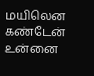மயிலென கண்டேன் உன்னை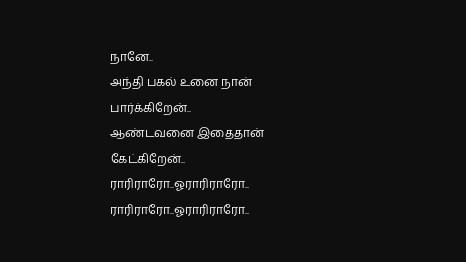நானே..
அந்தி பகல் உனை நான் பார்க்கிறேன்..
ஆண்டவனை இதைதான் கேட்கிறேன்..
ராரிராரோ..ஓராரிராரோ..
ராரிராரோ..ஓராரிராரோ..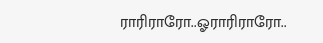ராரிராரோ..ஓராரிராரோ..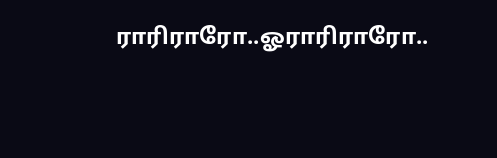ராரிராரோ..ஓராரிராரோ..